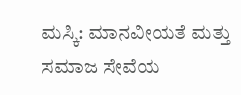ಮಸ್ಕಿ: ಮಾನವೀಯತೆ ಮತ್ತು ಸಮಾಜ ಸೇವೆಯ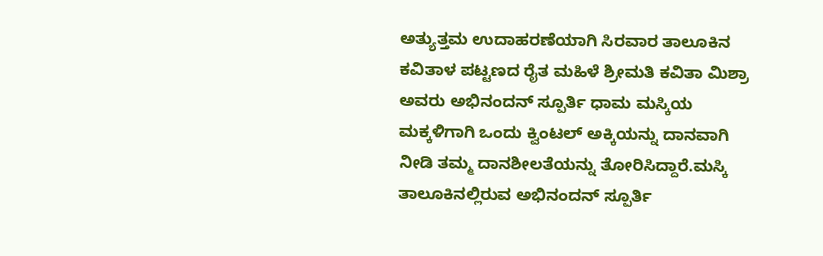ಅತ್ಯುತ್ತಮ ಉದಾಹರಣೆಯಾಗಿ ಸಿರವಾರ ತಾಲೂಕಿನ ಕವಿತಾಳ ಪಟ್ಟಣದ ರೈತ ಮಹಿಳೆ ಶ್ರೀಮತಿ ಕವಿತಾ ಮಿಶ್ರಾ ಅವರು ಅಭಿನಂದನ್ ಸ್ಪೂರ್ತಿ ಧಾಮ ಮಸ್ಕಿಯ ಮಕ್ಕಳಿಗಾಗಿ ಒಂದು ಕ್ವಿಂಟಲ್ ಅಕ್ಕಿಯನ್ನು ದಾನವಾಗಿ ನೀಡಿ ತಮ್ಮ ದಾನಶೀಲತೆಯನ್ನು ತೋರಿಸಿದ್ದಾರೆ.ಮಸ್ಕಿ ತಾಲೂಕಿನಲ್ಲಿರುವ ಅಭಿನಂದನ್ ಸ್ಪೂರ್ತಿ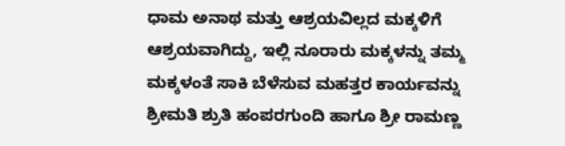ಧಾಮ ಅನಾಥ ಮತ್ತು ಆಶ್ರಯವಿಲ್ಲದ ಮಕ್ಕಳಿಗೆ ಆಶ್ರಯವಾಗಿದ್ದು, ಇಲ್ಲಿ ನೂರಾರು ಮಕ್ಕಳನ್ನು ತಮ್ಮ ಮಕ್ಕಳಂತೆ ಸಾಕಿ ಬೆಳೆಸುವ ಮಹತ್ತರ ಕಾರ್ಯವನ್ನು ಶ್ರೀಮತಿ ಶ್ರುತಿ ಹಂಪರಗುಂದಿ ಹಾಗೂ ಶ್ರೀ ರಾಮಣ್ಣ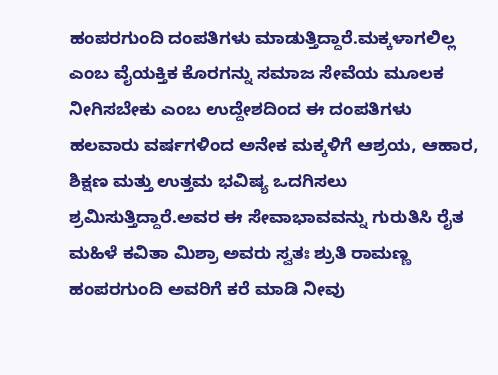ಹಂಪರಗುಂದಿ ದಂಪತಿಗಳು ಮಾಡುತ್ತಿದ್ದಾರೆ.ಮಕ್ಕಳಾಗಲಿಲ್ಲ ಎಂಬ ವೈಯಕ್ತಿಕ ಕೊರಗನ್ನು ಸಮಾಜ ಸೇವೆಯ ಮೂಲಕ ನೀಗಿಸಬೇಕು ಎಂಬ ಉದ್ದೇಶದಿಂದ ಈ ದಂಪತಿಗಳು ಹಲವಾರು ವರ್ಷಗಳಿಂದ ಅನೇಕ ಮಕ್ಕಳಿಗೆ ಆಶ್ರಯ, ಆಹಾರ, ಶಿಕ್ಷಣ ಮತ್ತು ಉತ್ತಮ ಭವಿಷ್ಯ ಒದಗಿಸಲು ಶ್ರಮಿಸುತ್ತಿದ್ದಾರೆ.ಅವರ ಈ ಸೇವಾಭಾವವನ್ನು ಗುರುತಿಸಿ ರೈತ ಮಹಿಳೆ ಕವಿತಾ ಮಿಶ್ರಾ ಅವರು ಸ್ವತಃ ಶ್ರುತಿ ರಾಮಣ್ಣ ಹಂಪರಗುಂದಿ ಅವರಿಗೆ ಕರೆ ಮಾಡಿ ನೀವು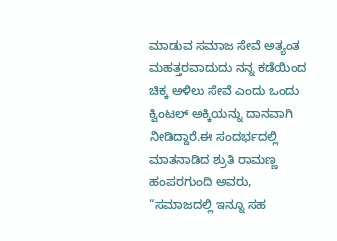ಮಾಡುವ ಸಮಾಜ ಸೇವೆ ಅತ್ಯಂತ ಮಹತ್ತರವಾದುದು ನನ್ನ ಕಡೆಯಿಂದ ಚಿಕ್ಕ ಅಳಿಲು ಸೇವೆ ಎಂದು ಒಂದು ಕ್ವಿಂಟಲ್ ಅಕ್ಕಿಯನ್ನು ದಾನವಾಗಿ ನೀಡಿದ್ದಾರೆ.ಈ ಸಂದರ್ಭದಲ್ಲಿ ಮಾತನಾಡಿದ ಶ್ರುತಿ ರಾಮಣ್ಣ ಹಂಪರಗುಂದಿ ಅವರು, “ಸಮಾಜದಲ್ಲಿ ಇನ್ನೂ ಸಹ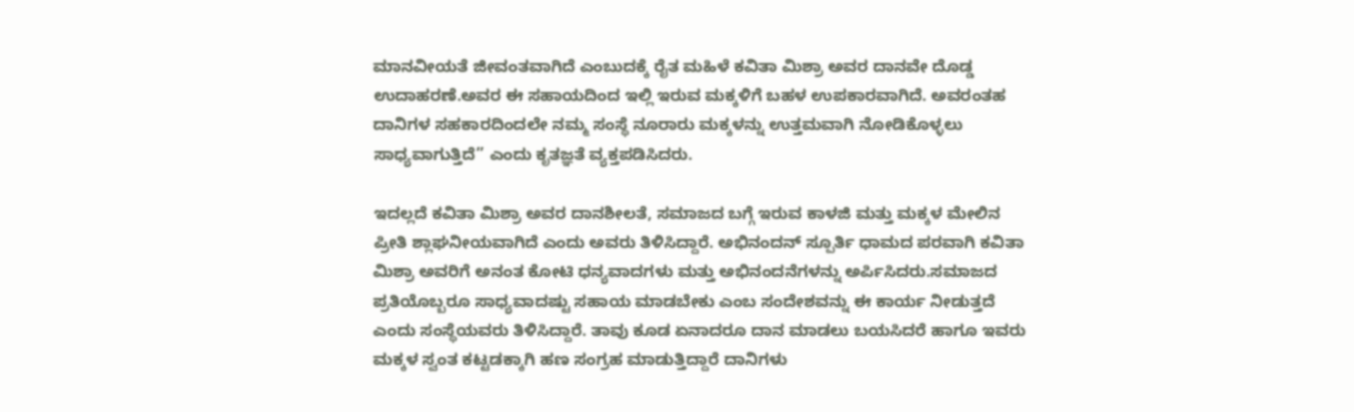ಮಾನವೀಯತೆ ಜೀವಂತವಾಗಿದೆ ಎಂಬುದಕ್ಕೆ ರೈತ ಮಹಿಳೆ ಕವಿತಾ ಮಿಶ್ರಾ ಅವರ ದಾನವೇ ದೊಡ್ಡ ಉದಾಹರಣೆ.ಅವರ ಈ ಸಹಾಯದಿಂದ ಇಲ್ಲಿ ಇರುವ ಮಕ್ಕಳಿಗೆ ಬಹಳ ಉಪಕಾರವಾಗಿದೆ. ಅವರಂತಹ ದಾನಿಗಳ ಸಹಕಾರದಿಂದಲೇ ನಮ್ಮ ಸಂಸ್ಥೆ ನೂರಾರು ಮಕ್ಕಳನ್ನು ಉತ್ತಮವಾಗಿ ನೋಡಿಕೊಳ್ಳಲು ಸಾಧ್ಯವಾಗುತ್ತಿದೆ” ಎಂದು ಕೃತಜ್ಞತೆ ವ್ಯಕ್ತಪಡಿಸಿದರು.

ಇದಲ್ಲದೆ ಕವಿತಾ ಮಿಶ್ರಾ ಅವರ ದಾನಶೀಲತೆ, ಸಮಾಜದ ಬಗ್ಗೆ ಇರುವ ಕಾಳಜಿ ಮತ್ತು ಮಕ್ಕಳ ಮೇಲಿನ ಪ್ರೀತಿ ಶ್ಲಾಘನೀಯವಾಗಿದೆ ಎಂದು ಅವರು ತಿಳಿಸಿದ್ದಾರೆ. ಅಭಿನಂದನ್ ಸ್ಪೂರ್ತಿ ಧಾಮದ ಪರವಾಗಿ ಕವಿತಾ ಮಿಶ್ರಾ ಅವರಿಗೆ ಅನಂತ ಕೋಟಿ ಧನ್ಯವಾದಗಳು ಮತ್ತು ಅಭಿನಂದನೆಗಳನ್ನು ಅರ್ಪಿಸಿದರು.ಸಮಾಜದ ಪ್ರತಿಯೊಬ್ಬರೂ ಸಾಧ್ಯವಾದಷ್ಟು ಸಹಾಯ ಮಾಡಬೇಕು ಎಂಬ ಸಂದೇಶವನ್ನು ಈ ಕಾರ್ಯ ನೀಡುತ್ತದೆ ಎಂದು ಸಂಸ್ಥೆಯವರು ತಿಳಿಸಿದ್ದಾರೆ. ತಾವು ಕೂಡ ಏನಾದರೂ ದಾನ ಮಾಡಲು ಬಯಸಿದರೆ ಹಾಗೂ ಇವರು ಮಕ್ಕಳ ಸ್ವಂತ ಕಟ್ಟಡಕ್ಕಾಗಿ ಹಣ ಸಂಗ್ರಹ ಮಾಡುತ್ತಿದ್ದಾರೆ ದಾನಿಗಳು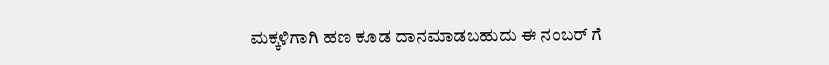ಮಕ್ಕಳಿಗಾಗಿ ಹಣ ಕೂಡ ದಾನಮಾಡಬಹುದು ಈ ನಂಬರ್ ಗೆ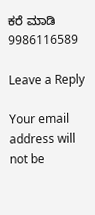ಕರೆ ಮಾಡಿ 9986116589

Leave a Reply

Your email address will not be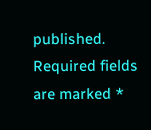published. Required fields are marked *